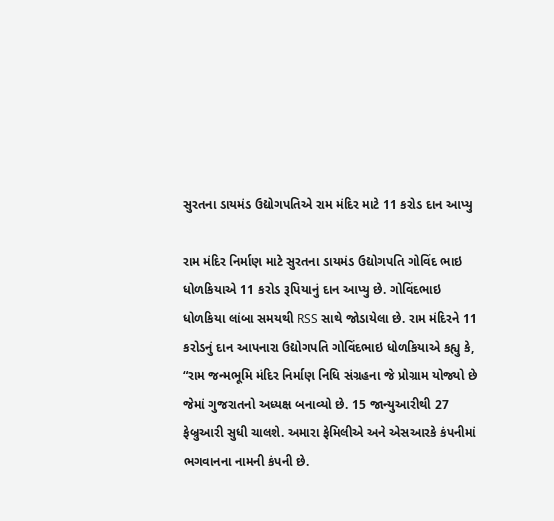સુરતના ડાયમંડ ઉદ્યોગપતિએ રામ મંદિર માટે 11 કરોડ દાન આપ્યુ

રામ મંદિર નિર્માણ માટે સુરતના ડાયમંડ ઉદ્યોગપતિ ગોવિંદ ભાઇ ધોળકિયાએ 11 કરોડ રૂપિયાનું દાન આપ્યુ છે. ગોવિંદભાઇ ધોળકિયા લાંબા સમયથી RSS સાથે જોડાયેલા છે. રામ મંદિરને 11 કરોડનું દાન આપનારા ઉદ્યોગપતિ ગોવિંદભાઇ ધોળકિયાએ કહ્યુ કે, “રામ જન્મભૂમિ મંદિર નિર્માણ નિધિ સંગ્રહના જે પ્રોગ્રામ યોજ્યો છે જેમાં ગુજરાતનો અધ્યક્ષ બનાવ્યો છે. 15 જાન્યુઆરીથી 27 ફેબ્રુઆરી સુધી ચાલશે. અમારા ફેમિલીએ અને એસઆરકે કંપનીમાં ભગવાનના નામની કંપની છે.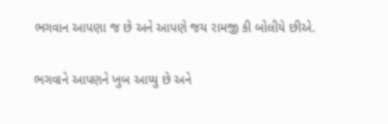ભગવાન આપણા જ છે અને આપણે જય રામજી કી બોલીયે છીએ.

ભગવાને આપણને ખુબ આપ્યુ છે અને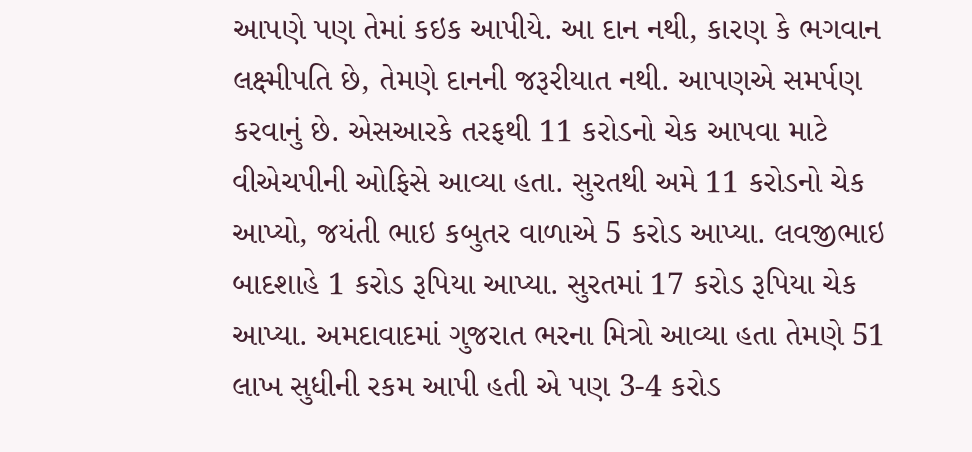આપણે પણ તેમાં કઇક આપીયે. આ દાન નથી, કારણ કે ભગવાન લક્ષ્મીપતિ છે, તેમણે દાનની જરૂરીયાત નથી. આપણએ સમર્પણ કરવાનું છે. એસઆરકે તરફથી 11 કરોડનો ચેક આપવા માટે વીએચપીની ઓફિસે આવ્યા હતા. સુરતથી અમે 11 કરોડનો ચેક આપ્યો, જયંતી ભાઇ કબુતર વાળાએ 5 કરોડ આપ્યા. લવજીભાઇ બાદશાહે 1 કરોડ રૂપિયા આપ્યા. સુરતમાં 17 કરોડ રૂપિયા ચેક આપ્યા. અમદાવાદમાં ગુજરાત ભરના મિત્રો આવ્યા હતા તેમણે 51 લાખ સુધીની રકમ આપી હતી એ પણ 3-4 કરોડ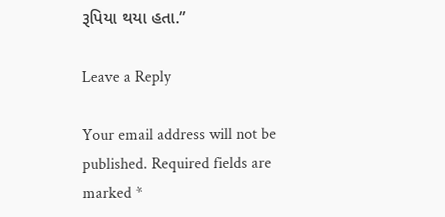રૂપિયા થયા હતા.”

Leave a Reply

Your email address will not be published. Required fields are marked *